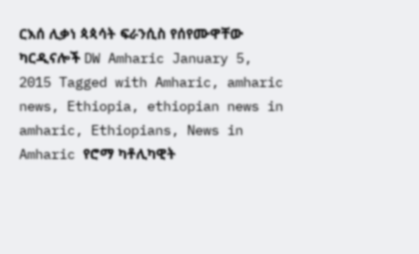ርእሰ ሊቃነ ጳጳሳት ፍራንሲስ የሰየሙዋቸው ካርዲናሎች DW Amharic January 5, 2015 Tagged with Amharic, amharic news, Ethiopia, ethiopian news in amharic, Ethiopians, News in Amharic የሮማ ካቶሊካዊት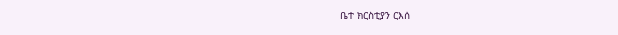ቤተ ክርስቲያን ርእሰ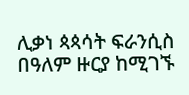ሊቃነ ጳጳሳት ፍራንሲስ በዓለም ዙርያ ከሚገኙ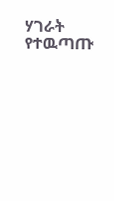ሃገራት የተዉጣጡ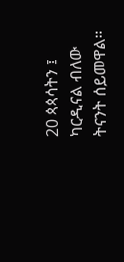20 ጳጳሳትን ፤ ካርዲናል ብለው ትናንት ሰይመዋል።